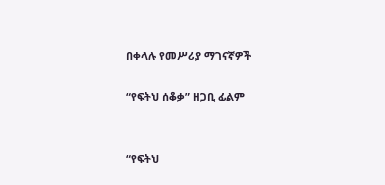በቀላሉ የመሥሪያ ማገናኛዎች

“የፍትህ ሰቆቃ” ዘጋቢ ፊልም


“የፍትህ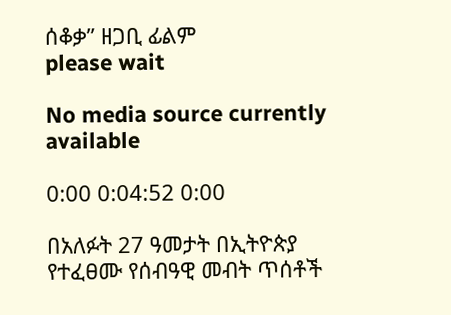ሰቆቃ” ዘጋቢ ፊልም
please wait

No media source currently available

0:00 0:04:52 0:00

በአለፉት 27 ዓመታት በኢትዮጵያ የተፈፀሙ የሰብዓዊ መብት ጥሰቶች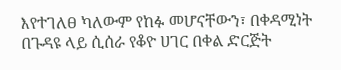እየተገለፀ ካለውም የከፉ መሆናቸውን፣ በቀዳሚነት በጉዳዩ ላይ ሲሰራ የቆዮ ሀገር በቀል ድርጅት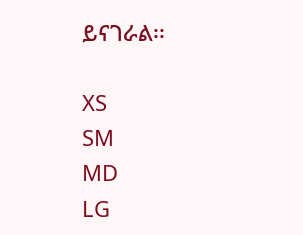ይናገራል፡፡

XS
SM
MD
LG